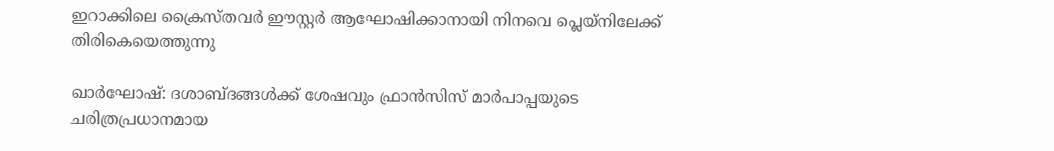ഇറാക്കിലെ ക്രൈസ്തവര്‍ ഈസ്റ്റര്‍ ആഘോഷിക്കാനായി നിനവെ പ്ലെയ്‌നിലേക്ക് തിരികെയെത്തുന്നു

ഖാര്‍ഘോഷ്: ദശാബ്ദങ്ങള്‍ക്ക് ശേഷവും ഫ്രാന്‍സിസ് മാര്‍പാപ്പയുടെ ചരിത്രപ്രധാനമായ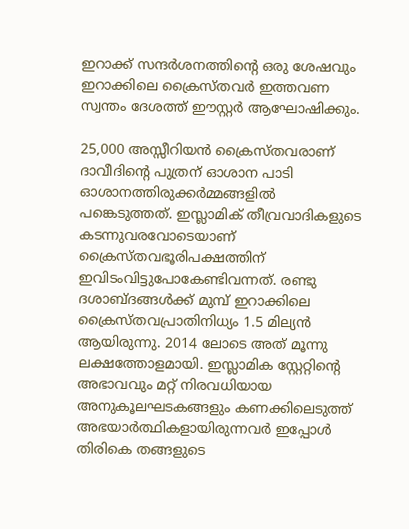ഇറാക്ക് സന്ദര്‍ശനത്തിന്റെ ഒരു ശേഷവും ഇറാക്കിലെ ക്രൈസ്തവര്‍ ഇത്തവണ സ്വന്തം ദേശത്ത് ഈസ്റ്റര്‍ ആഘോഷിക്കും.

25,000 അസ്സീറിയന്‍ ക്രൈസ്തവരാണ് ദാവീദിന്റെ പുത്രന് ഓശാന പാടി ഓശാനത്തിരുക്കര്‍മ്മങ്ങളില്‍ പങ്കെടുത്തത്. ഇസ്ലാമിക് തീവ്രവാദികളുടെ കടന്നുവരവോടെയാണ് ക്രൈസ്തവഭൂരിപക്ഷത്തിന് ഇവിടംവിട്ടുപോകേണ്ടിവന്നത്. രണ്ടു ദശാബ്ദങ്ങള്‍ക്ക് മുമ്പ് ഇറാക്കിലെ ക്രൈസ്തവപ്രാതിനിധ്യം 1.5 മില്യന്‍ ആയിരുന്നു. 2014 ലോടെ അത് മൂന്നു ലക്ഷത്തോളമായി. ഇസ്ലാമിക സ്റ്റേറ്റിന്റെ അഭാവവും മറ്റ് നിരവധിയായ അനുകൂലഘടകങ്ങളും കണക്കിലെടുത്ത് അഭയാര്‍ത്ഥികളായിരുന്നവര്‍ ഇപ്പോള്‍ തിരികെ തങ്ങളുടെ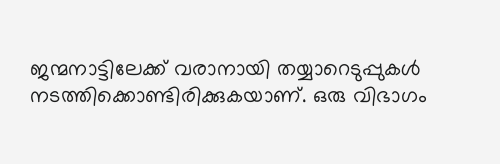ജന്മനാട്ടിലേക്ക് വരാനായി തയ്യാറെടുപ്പുകള്‍ നടത്തിക്കൊണ്ടിരിക്കുകയാണ്. ഒരു വിഭാഗം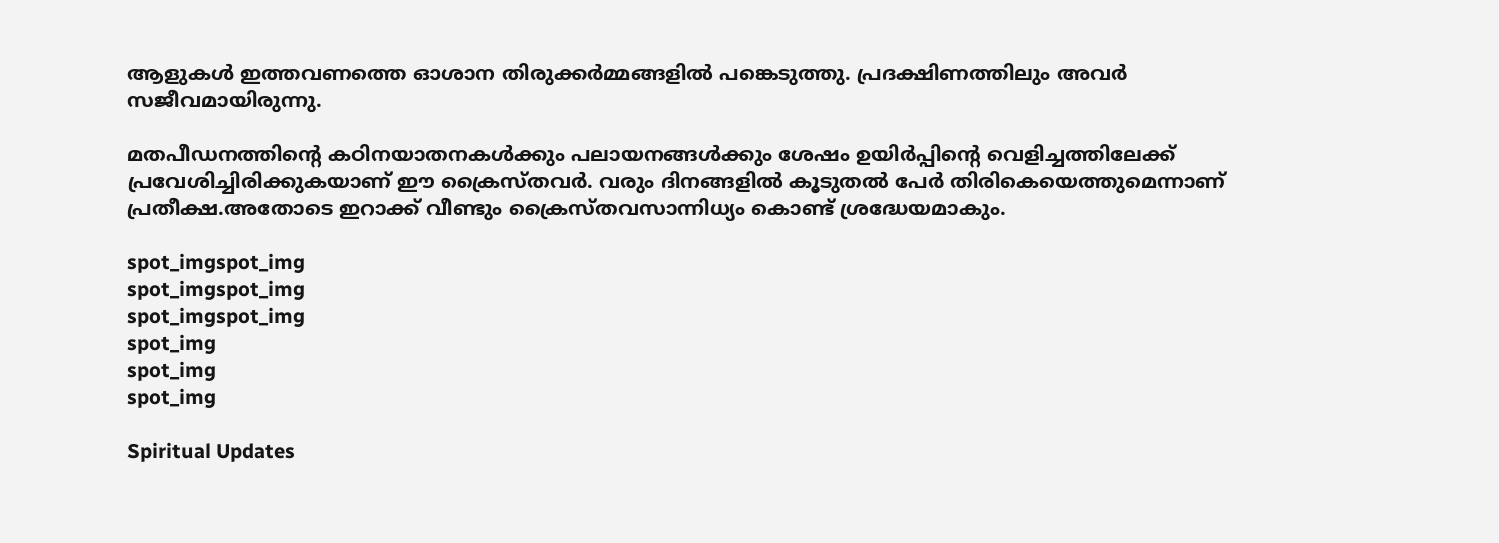ആളുകള്‍ ഇത്തവണത്തെ ഓശാന തിരുക്കര്‍മ്മങ്ങളില്‍ പങ്കെടുത്തു. പ്രദക്ഷിണത്തിലും അവര്‍ സജീവമായിരുന്നു.

മതപീഡനത്തിന്റെ കഠിനയാതനകള്‍ക്കും പലായനങ്ങള്‍ക്കും ശേഷം ഉയിര്‍പ്പിന്റെ വെളിച്ചത്തിലേക്ക് പ്രവേശിച്ചിരിക്കുകയാണ് ഈ ക്രൈസ്തവര്‍. വരും ദിനങ്ങളില്‍ കൂടുതല്‍ പേര്‍ തിരികെയെത്തുമെന്നാണ് പ്രതീക്ഷ.അതോടെ ഇറാക്ക് വീണ്ടും ക്രൈസ്തവസാന്നിധ്യം കൊണ്ട് ശ്രദ്ധേയമാകും.

spot_imgspot_img
spot_imgspot_img
spot_imgspot_img
spot_img
spot_img
spot_img

Spiritual Updates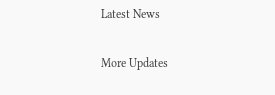Latest News

More Updates